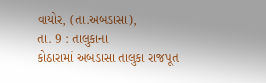વાયોર, (તા.અબડાસા),
તા. 9 : તાલુકાના
કોઠારામાં અબડાસા તાલુકા રાજપૂત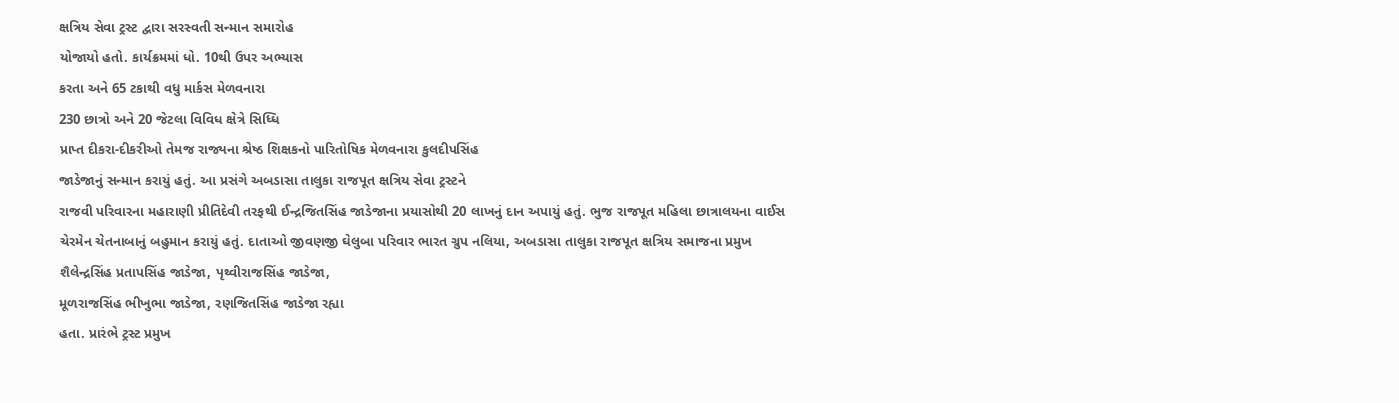ક્ષત્રિય સેવા ટ્રસ્ટ દ્વારા સરસ્વતી સન્માન સમારોહ
યોજાયો હતો. કાર્યક્રમમાં ધો. 10થી ઉપર અભ્યાસ
કરતા અને 65 ટકાથી વધુ માર્કસ મેળવનારા
230 છાત્રો અને 20 જેટલા વિવિધ ક્ષેત્રે સિધ્ધિ
પ્રાપ્ત દીકરા-દીકરીઓ તેમજ રાજ્યના શ્રેષ્ઠ શિક્ષકનો પારિતોષિક મેળવનારા કુલદીપસિંહ
જાડેજાનું સન્માન કરાયું હતું. આ પ્રસંગે અબડાસા તાલુકા રાજપૂત ક્ષત્રિય સેવા ટ્રસ્ટને
રાજવી પરિવારના મહારાણી પ્રીતિદેવી તરફથી ઈન્દ્રજિતસિંહ જાડેજાના પ્રયાસોથી 20 લાખનું દાન અપાયું હતું. ભુજ રાજપૂત મહિલા છાત્રાલયના વાઈસ
ચેરમેન ચેતનાબાનું બહુમાન કરાયું હતું. દાતાઓ જીવણજી ઘેલુબા પરિવાર ભારત ગ્રુપ નલિયા, અબડાસા તાલુકા રાજપૂત ક્ષત્રિય સમાજના પ્રમુખ
શૈલેન્દ્રસિંહ પ્રતાપસિંહ જાડેજા, પૃથ્વીરાજસિંહ જાડેજા,
મૂળરાજસિંહ ભીખુભા જાડેજા, રણજિતસિંહ જાડેજા રહ્યા
હતા. પ્રારંભે ટ્રસ્ટ પ્રમુખ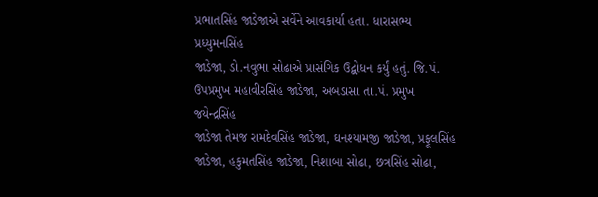પ્રભાતસિંહ જાડેજાએ સર્વેને આવકાર્યા હતા. ધારાસભ્ય પ્રધ્યુમનસિંહ
જાડેજા, ડો.નવુભા સોઢાએ પ્રાસંગિક ઉદ્બોધન કર્યું હતું. જિ.પં.
ઉપપ્રમુખ મહાવીરસિંહ જાડેજા, અબડાસા તા.પં. પ્રમુખ જયેન્દ્રસિંહ
જાડેજા તેમજ રામદેવસિંહ જાડેજા, ઘનશ્યામજી જાડેજા, પ્રફૂલસિંહ જાડેજા, હકુમતસિંહ જાડેજા, નિશાબા સોઢા, છત્રસિંહ સોઢા,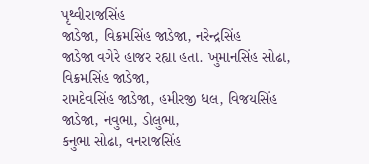પૃથ્વીરાજસિંહ
જાડેજા, વિક્રમસિંહ જાડેજા, નરેન્દ્રસિંહ
જાડેજા વગેરે હાજર રહ્યા હતા. ખુમાનસિંહ સોઢા, વિક્રમસિંહ જાડેજા,
રામદેવસિંહ જાડેજા, હમીરજી ધલ, વિજયસિંહ જાડેજા, નવુભા, ડોલુભા,
કનુભા સોઢા, વનરાજસિંહ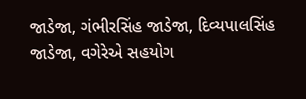જાડેજા, ગંભીરસિંહ જાડેજા, દિવ્યપાલસિંહ જાડેજા, વગેરેએ સહયોગ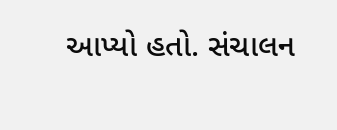આપ્યો હતો. સંચાલન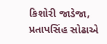કિશોરી જાડેજા, પ્રતાપસિંહ સોઢાએ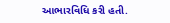આભારવિધિ કરી હતી.